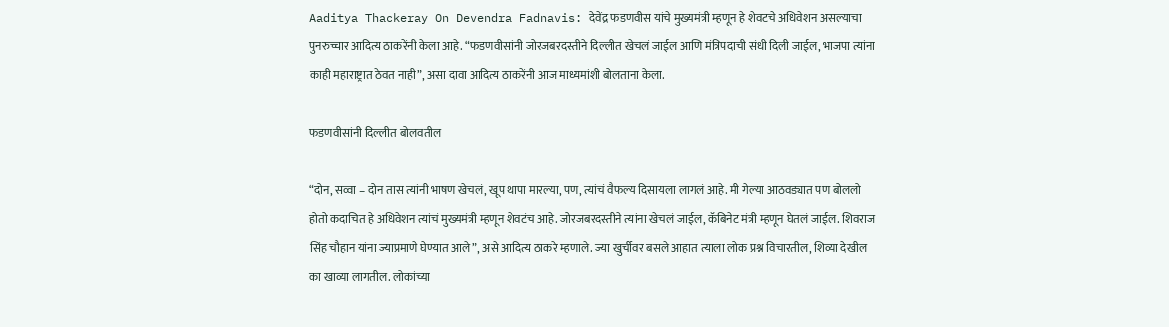Aaditya Thackeray On Devendra Fadnavis: देवेंद्र फडणवीस यांचे मुख्यमंत्री म्हणून हे शेवटचे अधिवेशन असल्याचा पुनरुच्चार आदित्य ठाकरेंनी केला आहे. “फडणवीसांनी जोरजबरदस्तीने दिल्लीत खेचलं जाईल आणि मंत्रिपदाची संधी दिली जाईल, भाजपा त्यांना काही महाराष्ट्रात ठेवत नाही”, असा दावा आदित्य ठाकरेंनी आज माध्यमांशी बोलताना केला.

फडणवीसांनी दिल्लीत बोलवतील

“दोन, सव्वा – दोन तास त्यांनी भाषण खेचलं, खूप थापा मारल्या, पण, त्यांचं वैफल्य दिसायला लागलं आहे. मी गेल्या आठवड्यात पण बोललो होतो कदाचित हे अधिवेशन त्यांचं मुख्यमंत्री म्हणून शेवटंच आहे. जोरजबरदस्तीने त्यांना खेचलं जाईल, कॅबिनेट मंत्री म्हणून घेतलं जाईल. शिवराज सिंह चौहान यांना ज्याप्रमाणे घेण्यात आले”, असे आदित्य ठाकरे म्हणाले. ज्या खुर्चीवर बसले आहात त्याला लोक प्रश्न विचारतील, शिव्या देखील का खाव्या लागतील. लोकांच्या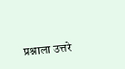प्रश्नाला उत्तरे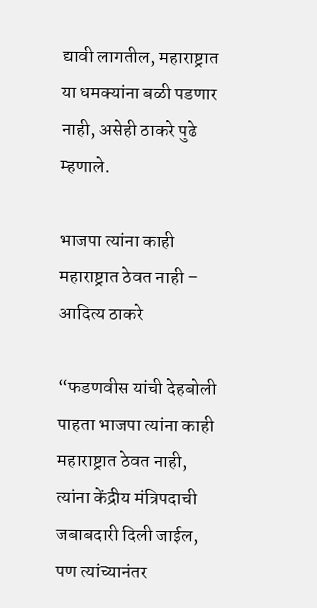द्यावी लागतील, महाराष्ट्रात या धमक्यांना बळी पडणार नाही, असेही ठाकरे पुढे म्हणाले.

भाजपा त्यांना काही महाराष्ट्रात ठेवत नाही – आदित्य ठाकरे

“फडणवीस यांची देहबोली पाहता भाजपा त्यांना काही महाराष्ट्रात ठेवत नाही, त्यांना केंद्रीय मंत्रिपदाची जबाबदारी दिली जाईल, पण त्यांच्यानंतर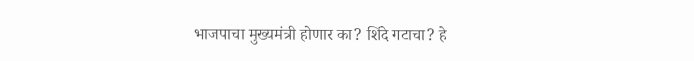भाजपाचा मुख्यमंत्री होणार का? शिंदे गटाचा? हे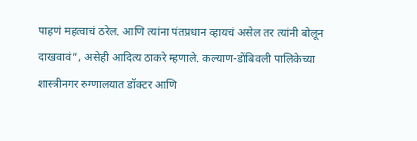पाहणं महत्वाचं ठरेल. आणि त्यांना पंतप्रधान व्हायचं असेल तर त्यांनी बोलून दाखवावं”, असेही आदित्य ठाकरे म्हणाले. कल्याण-डोंबिवली पालिकेच्या शास्त्रीनगर रुग्णालयात डॉक्टर आणि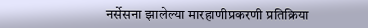नर्सेसना झालेल्या मारहाणीप्रकरणी प्रतिक्रिया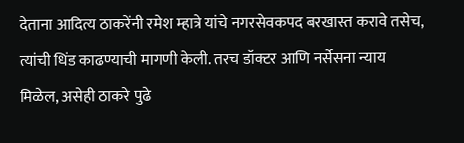देताना आदित्य ठाकरेंनी रमेश म्हात्रे यांचे नगरसेवकपद बरखास्त करावे तसेच, त्यांची धिंड काढण्याची मागणी केली. तरच डॉक्टर आणि नर्सेसना न्याय मिळेल, असेही ठाकरे पुढे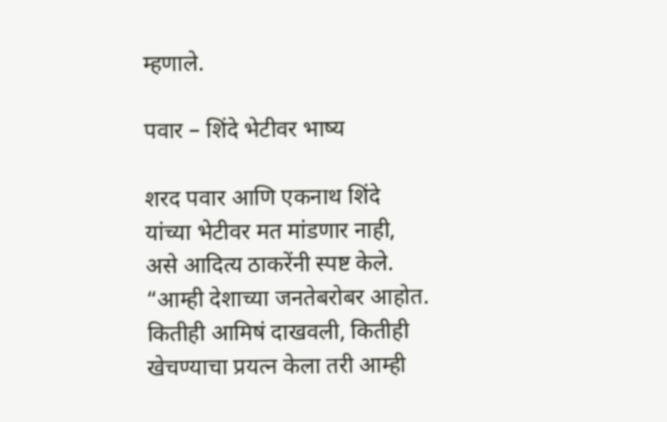म्हणाले.

पवार – शिंदे भेटीवर भाष्य

शरद पवार आणि एकनाथ शिंदे यांच्या भेटीवर मत मांडणार नाही, असे आदित्य ठाकरेंनी स्पष्ट केले. “आम्ही देशाच्या जनतेबरोबर आहोत. कितीही आमिषं दाखवली, कितीही खेचण्याचा प्रयत्न केला तरी आम्ही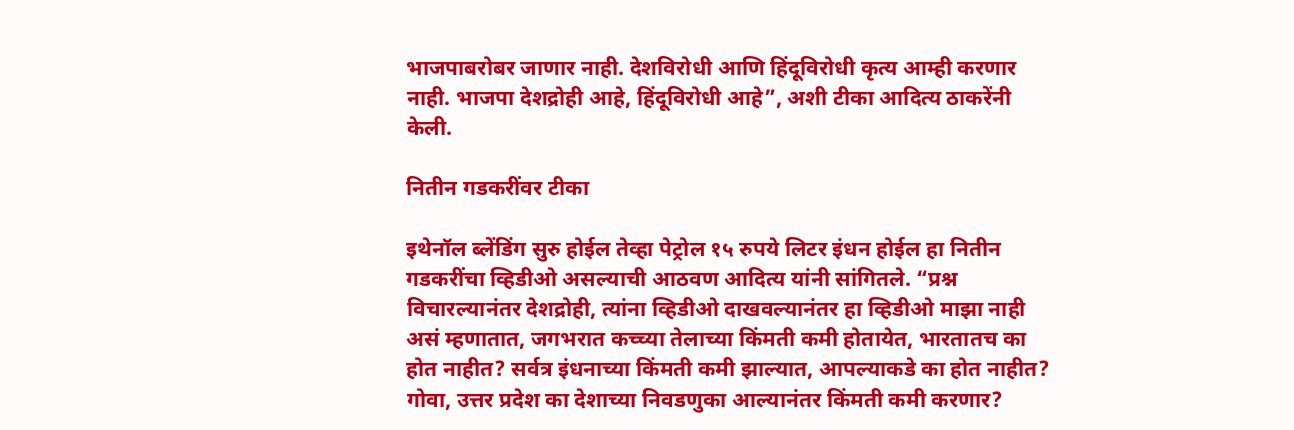भाजपाबरोबर जाणार नाही. देशविरोधी आणि हिंदूविरोधी कृत्य आम्ही करणार नाही. भाजपा देशद्रोही आहे, हिंदूविरोधी आहे”, अशी टीका आदित्य ठाकरेंनी केली.

नितीन गडकरींवर टीका

इथेनॉल ब्लेंडिंग सुरु होईल तेव्हा पेट्रोल १५ रुपये लिटर इंधन होईल हा नितीन गडकरींचा व्हिडीओ असल्याची आठवण आदित्य यांनी सांगितले. “प्रश्न विचारल्यानंतर देशद्रोही, त्यांना व्हिडीओ दाखवल्यानंतर हा व्हिडीओ माझा नाही असं म्हणातात, जगभरात कच्च्या तेलाच्या किंमती कमी होतायेत, भारतातच का होत नाहीत? सर्वत्र इंधनाच्या किंमती कमी झाल्यात, आपल्याकडे का होत नाहीत? गोवा, उत्तर प्रदेश का देशाच्या निवडणुका आल्यानंतर किंमती कमी करणार?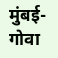मुंबई-गोवा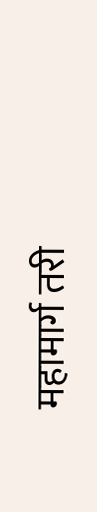महामार्ग तरी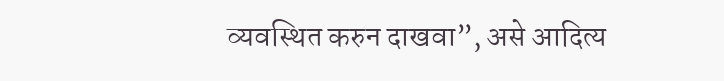व्यवस्थित करुन दाखवा”, असे आदित्य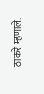ठाकरे म्हणाले.